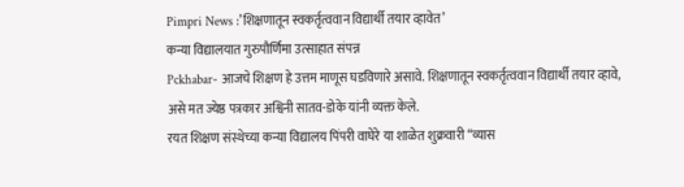Pimpri News :’शिक्षणातून स्वकर्तृत्ववान विद्यार्थी तयार व्हावेत’
कन्या विद्यालयात गुरुपौर्णिमा उत्साहात संपन्न
Pckhabar- आजचे शिक्षण हे उत्तम माणूस घडविणारे असावे. शिक्षणातून स्वकर्तृत्ववान विद्यार्थी तयार व्हावे, असे मत ज्येष्ठ पत्रकार अश्विनी सातव-डोके यांनी व्यक्त केले.
रयत शिक्षण संस्थेच्या कन्या विद्यालय पिंपरी वाघेरे या शाळेत शुक्रवारी “व्यास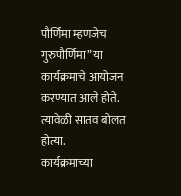पौर्णिमा म्हणजेच गुरुपौर्णिमा” या कार्यक्रमाचे आयोजन करण्यात आले होते. त्यावेळी सातव बोलत होत्या.
कार्यक्रमाच्या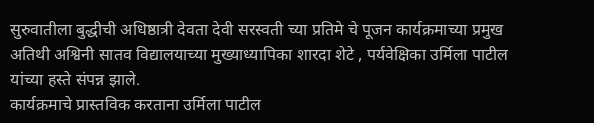सुरुवातीला बुद्धीची अधिष्ठात्री देवता देवी सरस्वती च्या प्रतिमे चे पूजन कार्यक्रमाच्या प्रमुख अतिथी अश्विनी सातव विद्यालयाच्या मुख्याध्यापिका शारदा शेटे , पर्यवेक्षिका उर्मिला पाटील यांच्या हस्ते संपन्न झाले.
कार्यक्रमाचे प्रास्तविक करताना उर्मिला पाटील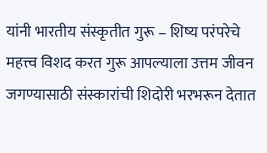यांनी भारतीय संस्कृतीत गुरू – शिष्य परंपरेचे महत्त्व विशद करत गुरू आपल्याला उत्तम जीवन जगण्यासाठी संस्कारांची शिदोरी भरभरून देतात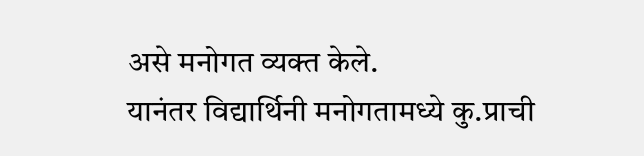असे मनोगत व्यक्त केले.
यानंतर विद्यार्थिनी मनोगतामध्ये कु.प्राची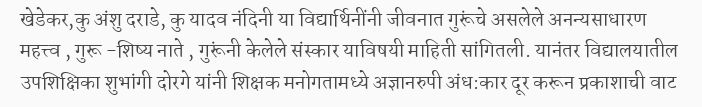खेडेकर,कु अंशु दराडे, कु यादव नंदिनी या विद्यार्थिनींनी जीवनात गुरूंचे असलेले अनन्यसाधारण महत्त्व , गुरू -शिष्य नाते , गुरूंनी केलेले संस्कार याविषयी माहिती सांगितली. यानंतर विद्यालयातील उपशिक्षिका शुभांगी दोरगे यांनी शिक्षक मनोगतामध्ये अज्ञानरुपी अंध:कार दूर करून प्रकाशाची वाट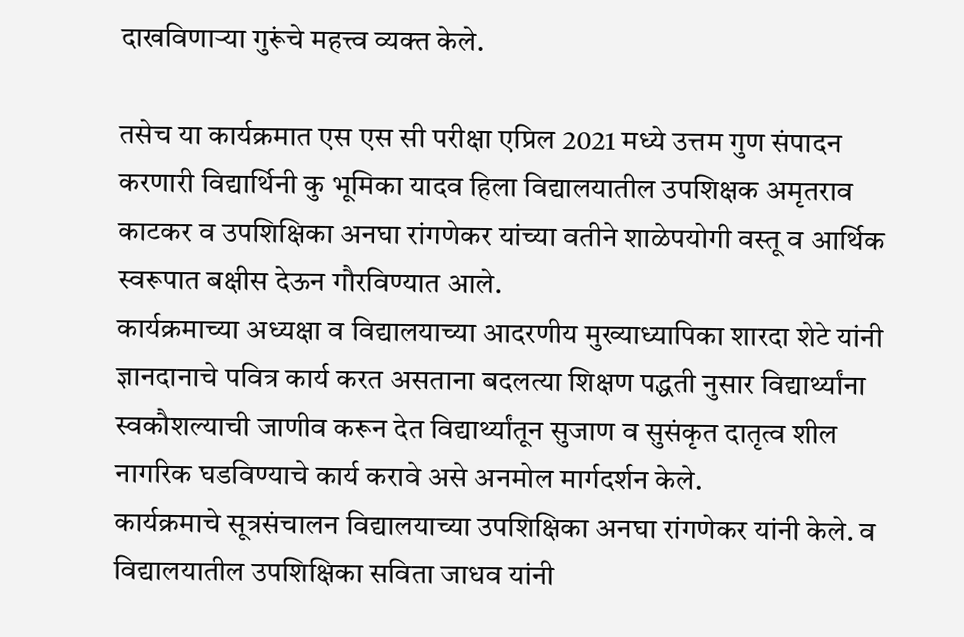दाखविणाऱ्या गुरूंचे महत्त्व व्यक्त केले.

तसेच या कार्यक्रमात एस एस सी परीक्षा एप्रिल 2021 मध्ये उत्तम गुण संपादन करणारी विद्यार्थिनी कु भूमिका यादव हिला विद्यालयातील उपशिक्षक अमृतराव काटकर व उपशिक्षिका अनघा रांगणेकर यांच्या वतीने शाळेपयोगी वस्तू व आर्थिक स्वरूपात बक्षीस देऊन गौरविण्यात आले.
कार्यक्रमाच्या अध्यक्षा व विद्यालयाच्या आदरणीय मुख्याध्यापिका शारदा शेटे यांनी ज्ञानदानाचे पवित्र कार्य करत असताना बदलत्या शिक्षण पद्धती नुसार विद्यार्थ्यांना स्वकौशल्याची जाणीव करून देत विद्यार्थ्यांतून सुजाण व सुसंकृत दातृत्व शील नागरिक घडविण्याचे कार्य करावे असे अनमोल मार्गदर्शन केले.
कार्यक्रमाचे सूत्रसंचालन विद्यालयाच्या उपशिक्षिका अनघा रांगणेकर यांनी केले. व विद्यालयातील उपशिक्षिका सविता जाधव यांनी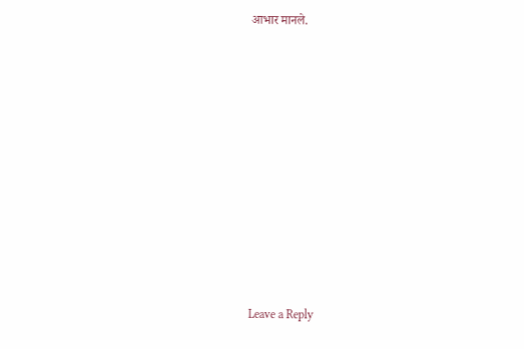आभार मानले.










Leave a Reply